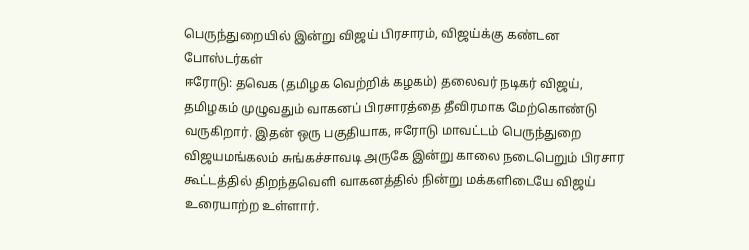பெருந்துறையில் இன்று விஜய் பிரசாரம், விஜய்க்கு கண்டன போஸ்டர்கள்
ஈரோடு: தவெக (தமிழக வெற்றிக் கழகம்) தலைவர் நடிகர் விஜய், தமிழகம் முழுவதும் வாகனப் பிரசாரத்தை தீவிரமாக மேற்கொண்டு வருகிறார். இதன் ஒரு பகுதியாக, ஈரோடு மாவட்டம் பெருந்துறை விஜயமங்கலம் சுங்கச்சாவடி அருகே இன்று காலை நடைபெறும் பிரசார கூட்டத்தில் திறந்தவெளி வாகனத்தில் நின்று மக்களிடையே விஜய் உரையாற்ற உள்ளார்.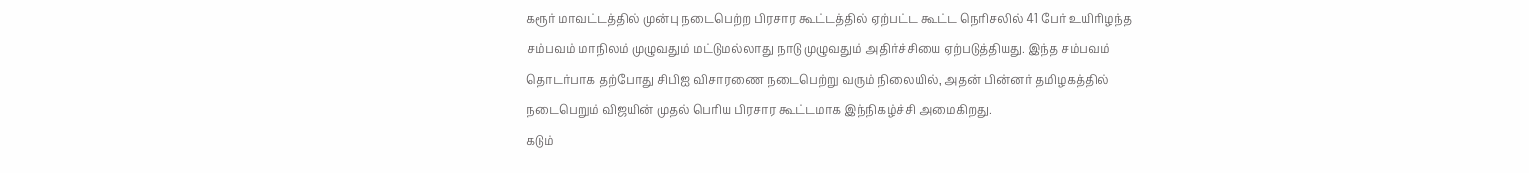கரூர் மாவட்டத்தில் முன்பு நடைபெற்ற பிரசார கூட்டத்தில் ஏற்பட்ட கூட்ட நெரிசலில் 41 பேர் உயிரிழந்த சம்பவம் மாநிலம் முழுவதும் மட்டுமல்லாது நாடு முழுவதும் அதிர்ச்சியை ஏற்படுத்தியது. இந்த சம்பவம் தொடர்பாக தற்போது சிபிஐ விசாரணை நடைபெற்று வரும் நிலையில், அதன் பின்னர் தமிழகத்தில் நடைபெறும் விஜயின் முதல் பெரிய பிரசார கூட்டமாக இந்நிகழ்ச்சி அமைகிறது.
கடும்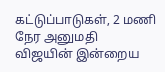கட்டுப்பாடுகள், 2 மணி நேர அனுமதி
விஜயின் இன்றைய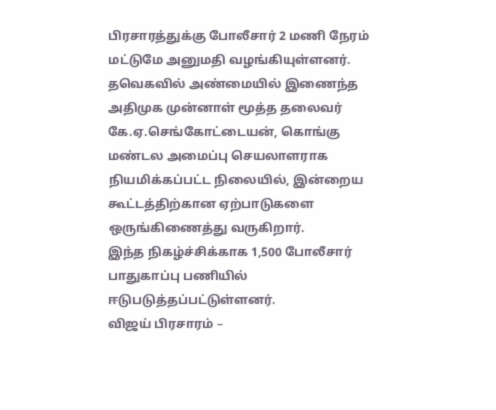பிரசாரத்துக்கு போலீசார் 2 மணி நேரம் மட்டுமே அனுமதி வழங்கியுள்ளனர். தவெகவில் அண்மையில் இணைந்த அதிமுக முன்னாள் மூத்த தலைவர் கே.ஏ.செங்கோட்டையன், கொங்கு மண்டல அமைப்பு செயலாளராக நியமிக்கப்பட்ட நிலையில், இன்றைய கூட்டத்திற்கான ஏற்பாடுகளை ஒருங்கிணைத்து வருகிறார்.
இந்த நிகழ்ச்சிக்காக 1,500 போலீசார் பாதுகாப்பு பணியில் ஈடுபடுத்தப்பட்டுள்ளனர்.
விஜய் பிரசாரம் –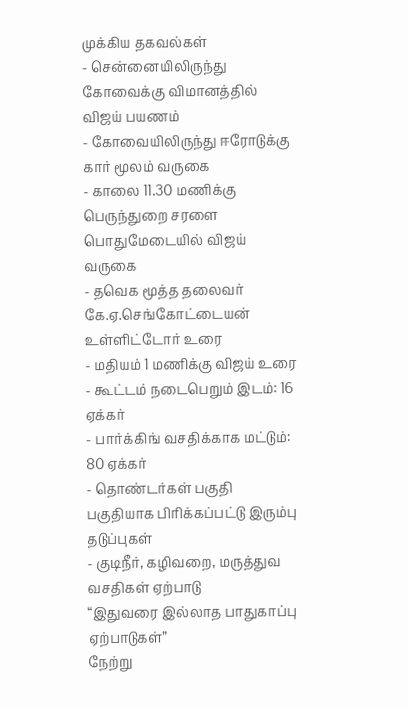முக்கிய தகவல்கள்
- சென்னையிலிருந்து கோவைக்கு விமானத்தில் விஜய் பயணம்
- கோவையிலிருந்து ஈரோடுக்கு கார் மூலம் வருகை
- காலை 11.30 மணிக்கு பெருந்துறை சரளை பொதுமேடையில் விஜய் வருகை
- தவெக மூத்த தலைவர் கே.ஏ.செங்கோட்டையன் உள்ளிட்டோர் உரை
- மதியம் 1 மணிக்கு விஜய் உரை
- கூட்டம் நடைபெறும் இடம்: 16 ஏக்கர்
- பார்க்கிங் வசதிக்காக மட்டும்: 80 ஏக்கர்
- தொண்டர்கள் பகுதி பகுதியாக பிரிக்கப்பட்டு இரும்பு தடுப்புகள்
- குடிநீர், கழிவறை, மருத்துவ வசதிகள் ஏற்பாடு
“இதுவரை இல்லாத பாதுகாப்பு ஏற்பாடுகள்”
நேற்று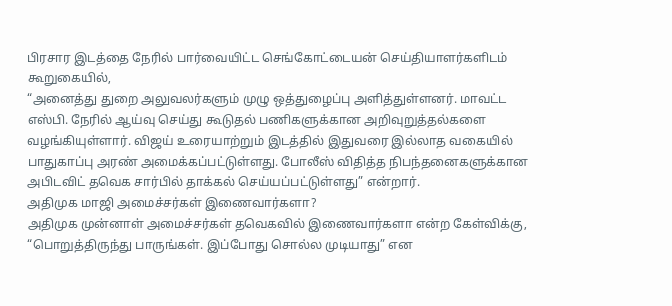பிரசார இடத்தை நேரில் பார்வையிட்ட செங்கோட்டையன் செய்தியாளர்களிடம் கூறுகையில்,
“அனைத்து துறை அலுவலர்களும் முழு ஒத்துழைப்பு அளித்துள்ளனர். மாவட்ட எஸ்பி. நேரில் ஆய்வு செய்து கூடுதல் பணிகளுக்கான அறிவுறுத்தல்களை வழங்கியுள்ளார். விஜய் உரையாற்றும் இடத்தில் இதுவரை இல்லாத வகையில் பாதுகாப்பு அரண் அமைக்கப்பட்டுள்ளது. போலீஸ் விதித்த நிபந்தனைகளுக்கான அபிடவிட் தவெக சார்பில் தாக்கல் செய்யப்பட்டுள்ளது” என்றார்.
அதிமுக மாஜி அமைச்சர்கள் இணைவார்களா?
அதிமுக முன்னாள் அமைச்சர்கள் தவெகவில் இணைவார்களா என்ற கேள்விக்கு, “பொறுத்திருந்து பாருங்கள். இப்போது சொல்ல முடியாது” என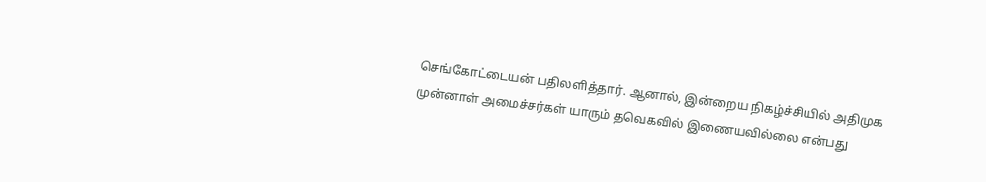செங்கோட்டையன் பதிலளித்தார். ஆனால், இன்றைய நிகழ்ச்சியில் அதிமுக முன்னாள் அமைச்சர்கள் யாரும் தவெகவில் இணையவில்லை என்பது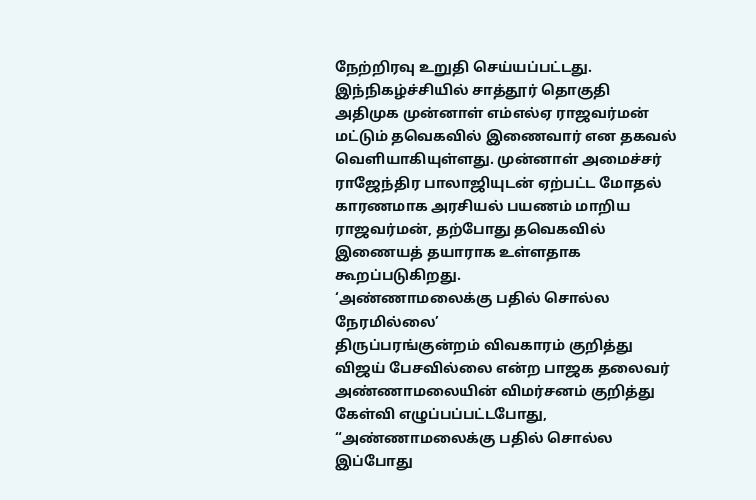நேற்றிரவு உறுதி செய்யப்பட்டது.
இந்நிகழ்ச்சியில் சாத்தூர் தொகுதி அதிமுக முன்னாள் எம்எல்ஏ ராஜவர்மன் மட்டும் தவெகவில் இணைவார் என தகவல் வெளியாகியுள்ளது. முன்னாள் அமைச்சர் ராஜேந்திர பாலாஜியுடன் ஏற்பட்ட மோதல் காரணமாக அரசியல் பயணம் மாறிய ராஜவர்மன், தற்போது தவெகவில் இணையத் தயாராக உள்ளதாக கூறப்படுகிறது.
‘அண்ணாமலைக்கு பதில் சொல்ல நேரமில்லை’
திருப்பரங்குன்றம் விவகாரம் குறித்து விஜய் பேசவில்லை என்ற பாஜக தலைவர் அண்ணாமலையின் விமர்சனம் குறித்து கேள்வி எழுப்பப்பட்டபோது,
“அண்ணாமலைக்கு பதில் சொல்ல இப்போது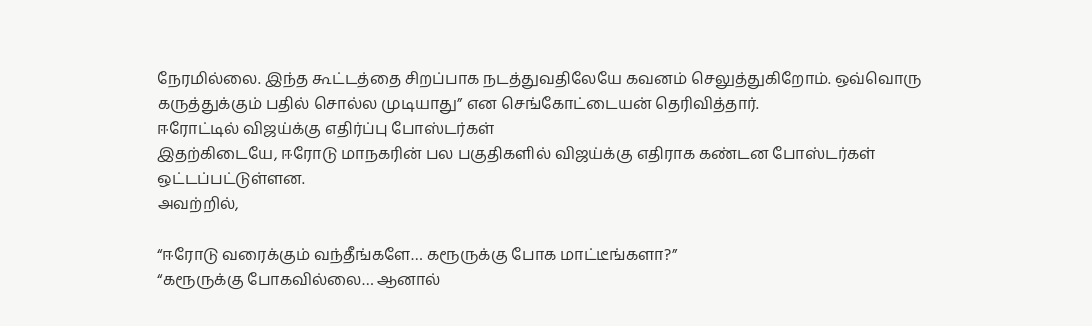நேரமில்லை. இந்த கூட்டத்தை சிறப்பாக நடத்துவதிலேயே கவனம் செலுத்துகிறோம். ஒவ்வொரு கருத்துக்கும் பதில் சொல்ல முடியாது” என செங்கோட்டையன் தெரிவித்தார்.
ஈரோட்டில் விஜய்க்கு எதிர்ப்பு போஸ்டர்கள்
இதற்கிடையே, ஈரோடு மாநகரின் பல பகுதிகளில் விஜய்க்கு எதிராக கண்டன போஸ்டர்கள் ஒட்டப்பட்டுள்ளன.
அவற்றில்,

“ஈரோடு வரைக்கும் வந்தீங்களே… கரூருக்கு போக மாட்டீங்களா?”
“கரூருக்கு போகவில்லை… ஆனால்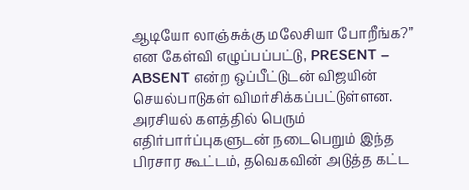ஆடியோ லாஞ்சுக்கு மலேசியா போறீங்க?”
என கேள்வி எழுப்பப்பட்டு, PRESENT – ABSENT என்ற ஒப்பீட்டுடன் விஜயின் செயல்பாடுகள் விமர்சிக்கப்பட்டுள்ளன.
அரசியல் களத்தில் பெரும் எதிர்பார்ப்புகளுடன் நடைபெறும் இந்த பிரசார கூட்டம், தவெகவின் அடுத்த கட்ட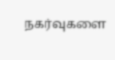நகர்வுகளை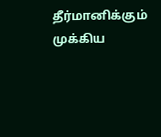தீர்மானிக்கும் முக்கிய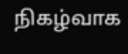நிகழ்வாக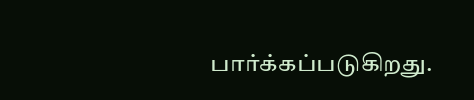பார்க்கப்படுகிறது.